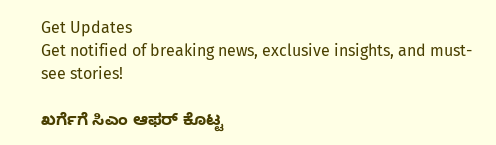Get Updates
Get notified of breaking news, exclusive insights, and must-see stories!

ಖರ್ಗೆಗೆ ಸಿಎಂ ಆಫರ್ ಕೊಟ್ಟ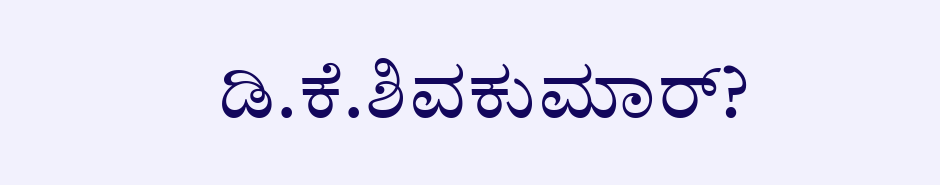ಡಿ.ಕೆ.ಶಿವಕುಮಾರ್?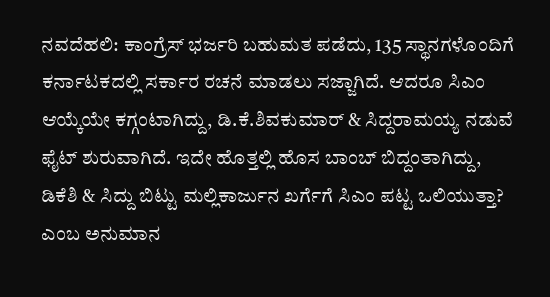ನವದೆಹಲಿ: ಕಾಂಗ್ರೆಸ್ ಭರ್ಜರಿ ಬಹುಮತ ಪಡೆದು, 135 ಸ್ಥಾನಗಳೊಂದಿಗೆ ಕರ್ನಾಟಕದಲ್ಲಿ ಸರ್ಕಾರ ರಚನೆ ಮಾಡಲು ಸಜ್ಜಾಗಿದೆ. ಆದರೂ ಸಿಎಂ ಆಯ್ಕೆಯೇ ಕಗ್ಗಂಟಾಗಿದ್ದು, ಡಿ.ಕೆ.ಶಿವಕುಮಾರ್ & ಸಿದ್ದರಾಮಯ್ಯ ನಡುವೆ ಫೈಟ್ ಶುರುವಾಗಿದೆ. ಇದೇ ಹೊತ್ತಲ್ಲಿ ಹೊಸ ಬಾಂಬ್ ಬಿದ್ದಂತಾಗಿದ್ದು, ಡಿಕೆಶಿ & ಸಿದ್ದು ಬಿಟ್ಟು ಮಲ್ಲಿಕಾರ್ಜುನ ಖರ್ಗೆಗೆ ಸಿಎಂ ಪಟ್ಟ ಒಲಿಯುತ್ತಾ? ಎಂಬ ಅನುಮಾನ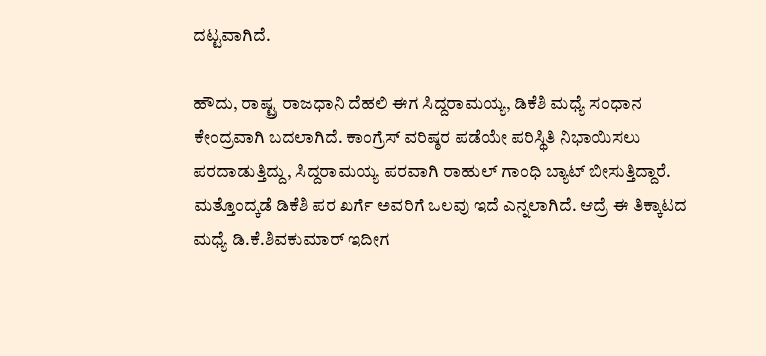ದಟ್ಟವಾಗಿದೆ.

ಹೌದು, ರಾಷ್ಟ್ರ ರಾಜಧಾನಿ ದೆಹಲಿ ಈಗ ಸಿದ್ದರಾಮಯ್ಯ, ಡಿಕೆಶಿ ಮಧ್ಯೆ ಸಂಧಾನ ಕೇಂದ್ರವಾಗಿ ಬದಲಾಗಿದೆ. ಕಾಂಗ್ರೆಸ್ ವರಿಷ್ಠರ ಪಡೆಯೇ ಪರಿಸ್ಥಿತಿ ನಿಭಾಯಿಸಲು ಪರದಾಡುತ್ತಿದ್ದು, ಸಿದ್ದರಾಮಯ್ಯ ಪರವಾಗಿ ರಾಹುಲ್ ಗಾಂಧಿ ಬ್ಯಾಟ್ ಬೀಸುತ್ತಿದ್ದಾರೆ. ಮತ್ತೊಂದ್ಕಡೆ ಡಿಕೆಶಿ ಪರ ಖರ್ಗೆ ಅವರಿಗೆ ಒಲವು ಇದೆ ಎನ್ನಲಾಗಿದೆ. ಆದ್ರೆ ಈ ತಿಕ್ಕಾಟದ ಮಧ್ಯೆ ಡಿ.ಕೆ.ಶಿವಕುಮಾರ್ ಇದೀಗ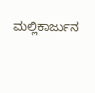ಮಲ್ಲಿಕಾರ್ಜುನ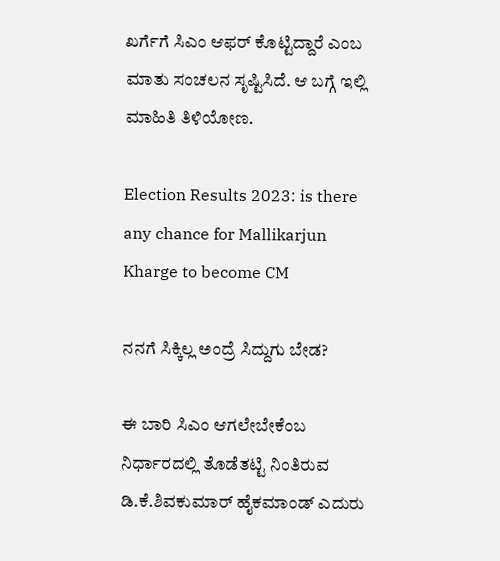ಖರ್ಗೆಗೆ ಸಿಎಂ ಆಫರ್ ಕೊಟ್ಟಿದ್ದಾರೆ ಎಂಬ ಮಾತು ಸಂಚಲನ ಸೃಷ್ಟಿಸಿದೆ. ಆ ಬಗ್ಗೆ ಇಲ್ಲಿ ಮಾಹಿತಿ ತಿಳಿಯೋಣ.

Election Results 2023: is there any chance for Mallikarjun Kharge to become CM

ನನಗೆ ಸಿಕ್ಕಿಲ್ಲ ಅಂದ್ರೆ ಸಿದ್ದುಗು ಬೇಡ?

ಈ ಬಾರಿ ಸಿಎಂ ಆಗಲೇಬೇಕೆಂಬ ನಿರ್ಧಾರದಲ್ಲಿ ತೊಡೆತಟ್ಟಿ ನಿಂತಿರುವ ಡಿ.ಕೆ.ಶಿವಕುಮಾರ್ ಹೈಕಮಾಂಡ್ ಎದುರು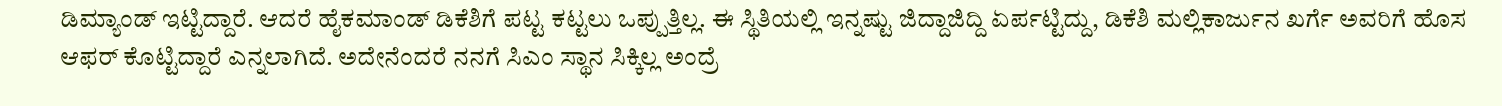ಡಿಮ್ಯಾಂಡ್ ಇಟ್ಟಿದ್ದಾರೆ. ಆದರೆ ಹೈಕಮಾಂಡ್ ಡಿಕೆಶಿಗೆ ಪಟ್ಟ ಕಟ್ಟಲು ಒಪ್ಪುತ್ತಿಲ್ಲ. ಈ ಸ್ಥಿತಿಯಲ್ಲಿ ಇನ್ನಷ್ಟು ಜಿದ್ದಾಜಿದ್ದಿ ಏರ್ಪಟ್ಟಿದ್ದು, ಡಿಕೆಶಿ ಮಲ್ಲಿಕಾರ್ಜುನ ಖರ್ಗೆ ಅವರಿಗೆ ಹೊಸ ಆಫರ್ ಕೊಟ್ಟಿದ್ದಾರೆ ಎನ್ನಲಾಗಿದೆ. ಅದೇನೆಂದರೆ ನನಗೆ ಸಿಎಂ ಸ್ಥಾನ ಸಿಕ್ಕಿಲ್ಲ ಅಂದ್ರೆ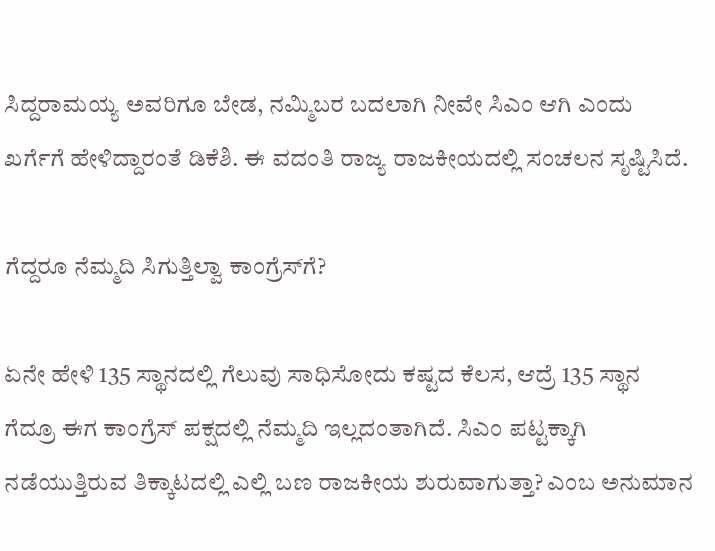ಸಿದ್ದರಾಮಯ್ಯ ಅವರಿಗೂ ಬೇಡ, ನಮ್ಮಿಬರ ಬದಲಾಗಿ ನೀವೇ ಸಿಎಂ ಆಗಿ ಎಂದು ಖರ್ಗೆಗೆ ಹೇಳಿದ್ದಾರಂತೆ ಡಿಕೆಶಿ. ಈ ವದಂತಿ ರಾಜ್ಯ ರಾಜಕೀಯದಲ್ಲಿ ಸಂಚಲನ ಸೃಷ್ಟಿಸಿದೆ.

ಗೆದ್ದರೂ ನೆಮ್ಮದಿ ಸಿಗುತ್ತಿಲ್ವಾ ಕಾಂಗ್ರೆಸ್‌ಗೆ?

ಏನೇ ಹೇಳಿ 135 ಸ್ಥಾನದಲ್ಲಿ ಗೆಲುವು ಸಾಧಿಸೋದು ಕಷ್ಟದ ಕೆಲಸ, ಆದ್ರೆ 135 ಸ್ಥಾನ ಗೆದ್ರೂ ಈಗ ಕಾಂಗ್ರೆಸ್ ಪಕ್ಷದಲ್ಲಿ ನೆಮ್ಮದಿ ಇಲ್ಲದಂತಾಗಿದೆ. ಸಿಎಂ ಪಟ್ಟಕ್ಕಾಗಿ ನಡೆಯುತ್ತಿರುವ ತಿಕ್ಕಾಟದಲ್ಲಿ ಎಲ್ಲಿ ಬಣ ರಾಜಕೀಯ ಶುರುವಾಗುತ್ತಾ? ಎಂಬ ಅನುಮಾನ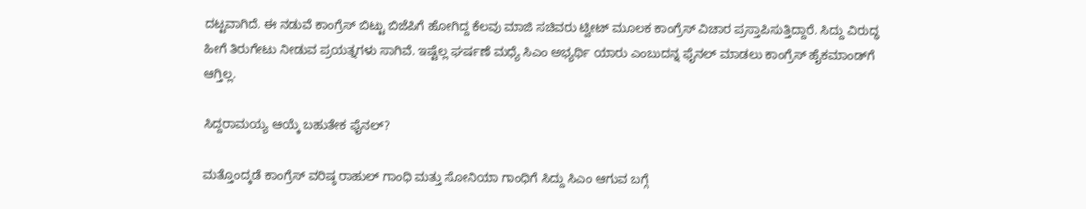ದಟ್ಟವಾಗಿದೆ. ಈ ನಡುವೆ ಕಾಂಗ್ರೆಸ್ ಬಿಟ್ಟು ಬಿಜೆಪಿಗೆ ಹೋಗಿದ್ದ ಕೆಲವು ಮಾಜಿ ಸಚಿವರು ಟ್ವೀಟ್ ಮೂಲಕ ಕಾಂಗ್ರೆಸ್ ವಿಚಾರ ಪ್ರಸ್ತಾಪಿಸುತ್ತಿದ್ದಾರೆ. ಸಿದ್ದು ವಿರುದ್ಧ ಹೀಗೆ ತಿರುಗೇಟು ನೀಡುವ ಪ್ರಯತ್ನಗಳು ಸಾಗಿವೆ. ಇಷ್ಟೆಲ್ಲ ಘರ್ಷಣೆ ಮಧ್ಯೆ ಸಿಎಂ ಅಭ್ಯರ್ಥಿ ಯಾರು ಎಂಬುದನ್ನ ಫೈನಲ್ ಮಾಡಲು ಕಾಂಗ್ರೆಸ್ ಹೈಕಮಾಂಡ್‌ಗೆ ಆಗ್ತಿಲ್ಲ.

ಸಿದ್ದರಾಮಯ್ಯ ಆಯ್ಕೆ ಬಹುತೇಕ ಫೈನಲ್?

ಮತ್ತೊಂದ್ಕಡೆ ಕಾಂಗ್ರೆಸ್ ವರಿಷ್ಠ ರಾಹುಲ್ ಗಾಂಧಿ ಮತ್ತು ಸೋನಿಯಾ ಗಾಂಧಿಗೆ ಸಿದ್ದು ಸಿಎಂ ಆಗುವ ಬಗ್ಗೆ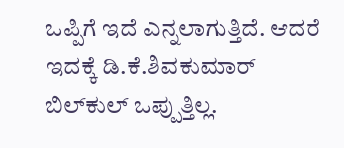ಒಪ್ಪಿಗೆ ಇದೆ ಎನ್ನಲಾಗುತ್ತಿದೆ. ಆದರೆ ಇದಕ್ಕೆ ಡಿ.ಕೆ.ಶಿವಕುಮಾರ್ ಬಿಲ್‌ಕುಲ್ ಒಪ್ಪುತ್ತಿಲ್ಲ.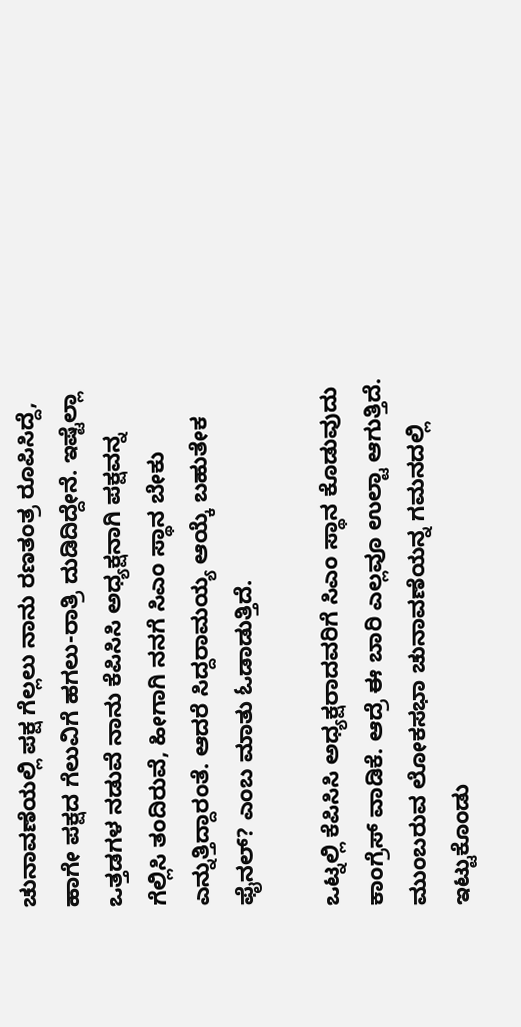ಚುನಾವಣೆಯಲ್ಲಿ ಪಕ್ಷ ಗೆಲ್ಲಲು ನಾನು ರಣತಂತ್ರ ರೂಪಿಸಿದ್ದೆ, ಹಾಗೇ ಪಕ್ಷದ ಗೆಲುವಿಗೆ ಹಗಲು-ರಾತ್ರಿ ದುಡಿದಿದ್ದೇನೆ. ಇಷ್ಟೆಲ್ಲಾ ಒತ್ತಡಗಳ ನಡುವೆ ನಾನು ಕೆಪಿಸಿಸಿ ಅಧ್ಯಕ್ಷನಾಗಿ ಪಕ್ಷವನ್ನ ಗೆಲ್ಲಿಸಿ ತಂದಿರುವೆ, ಹೀಗಾಗಿ ನನಗೆ ಸಿಎಂ ಸ್ಥಾನ ಬೇಕು ಎನ್ನುತ್ತಿದ್ದಾರಂತೆ. ಆದರೆ ಸಿದ್ದರಾಮಯ್ಯ ಆಯ್ಕೆ ಬಹುತೇಕ ಫೈನಲ್? ಎಂಬ ಮಾತು ಓಡಾಡುತ್ತಿದೆ.

ಒಟ್ನಲ್ಲಿ ಕೆಪಿಸಿಸಿ ಅಧ್ಯಕ್ಷರಾದವರಿಗೆ ಸಿಎಂ ಸ್ಥಾನ ಕೊಡುವುದು ಕಾಂಗ್ರೆಸ್ ವಾಡಿಕೆ. ಆದ್ರೆ ಈ ಬಾರಿ ಎಲ್ಲವೂ ಉಲ್ಟಾ ಆಗುತ್ತಿದೆ. ಮುಂಬರುವ ಲೋಕಸಭಾ ಚುನಾವಣೆಯನ್ನ ಗಮನದಲ್ಲಿ ಇಟ್ಟುಕೊಂಡು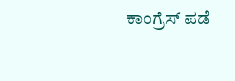ಕಾಂಗ್ರೆಸ್ ಪಡೆ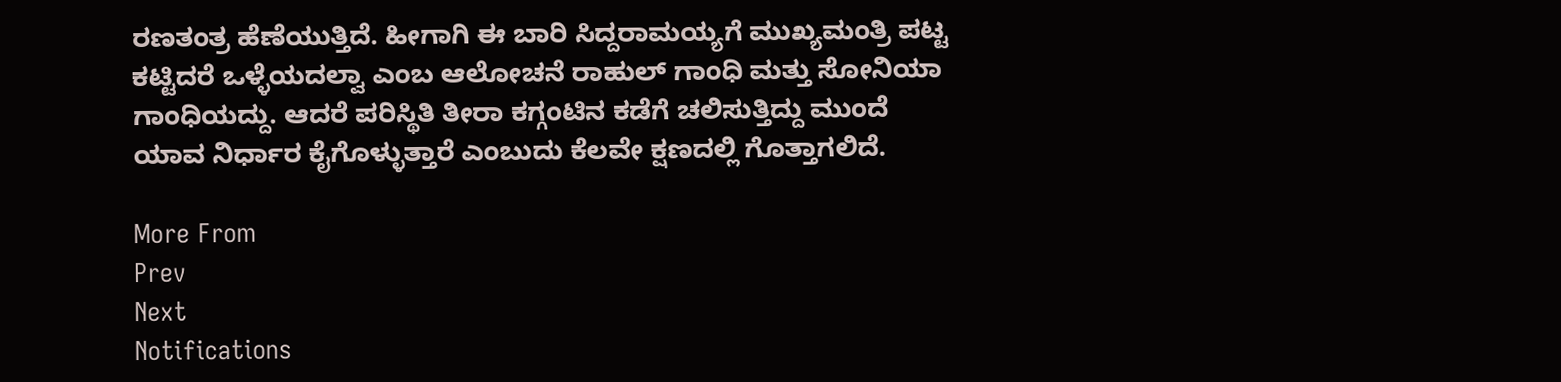ರಣತಂತ್ರ ಹೆಣೆಯುತ್ತಿದೆ. ಹೀಗಾಗಿ ಈ ಬಾರಿ ಸಿದ್ದರಾಮಯ್ಯಗೆ ಮುಖ್ಯಮಂತ್ರಿ ಪಟ್ಟ ಕಟ್ಟಿದರೆ ಒಳ್ಳೆಯದಲ್ವಾ ಎಂಬ ಆಲೋಚನೆ ರಾಹುಲ್ ಗಾಂಧಿ ಮತ್ತು ಸೋನಿಯಾ ಗಾಂಧಿಯದ್ದು. ಆದರೆ ಪರಿಸ್ಥಿತಿ ತೀರಾ ಕಗ್ಗಂಟಿನ ಕಡೆಗೆ ಚಲಿಸುತ್ತಿದ್ದು ಮುಂದೆ ಯಾವ ನಿರ್ಧಾರ ಕೈಗೊಳ್ಳುತ್ತಾರೆ ಎಂಬುದು ಕೆಲವೇ ಕ್ಷಣದಲ್ಲಿ ಗೊತ್ತಾಗಲಿದೆ.

More From
Prev
Next
Notifications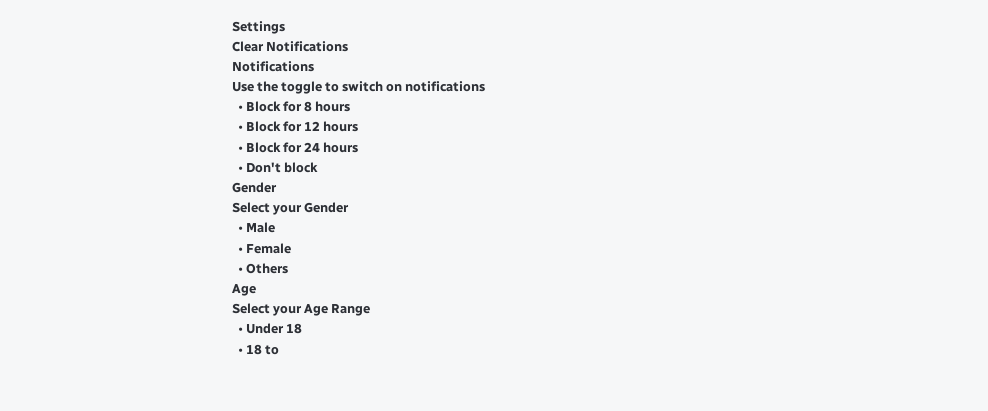Settings
Clear Notifications
Notifications
Use the toggle to switch on notifications
  • Block for 8 hours
  • Block for 12 hours
  • Block for 24 hours
  • Don't block
Gender
Select your Gender
  • Male
  • Female
  • Others
Age
Select your Age Range
  • Under 18
  • 18 to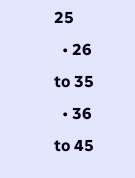25
  • 26 to 35
  • 36 to 45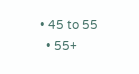• 45 to 55
  • 55+